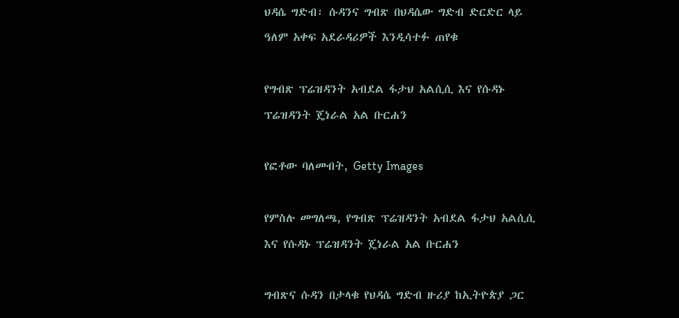ህዳሴ ግድብ፡ ሱዳንና ግብጽ በህዳሴው ግድብ ድርድር ላይ ዓለም አቀፍ አደራዳሪዎች እንዲሳተፉ ጠየቁ

የግብጽ ፕሬዝዳንት አብደል ፋታህ አልሲሲ እና የሱዳኑ ፕሬዝዳንት ጄነራል አል ቡርሐን

የፎቶው ባለመብት, Getty Images

የምስሉ መግለጫ, የግብጽ ፕሬዝዳንት አብደል ፋታህ አልሲሲ እና የሱዳኑ ፕሬዝዳንት ጄነራል አል ቡርሐን

ግብጽና ሱዳን በታላቁ የህዳሴ ግድብ ዙሪያ ከኢትዮጵያ ጋር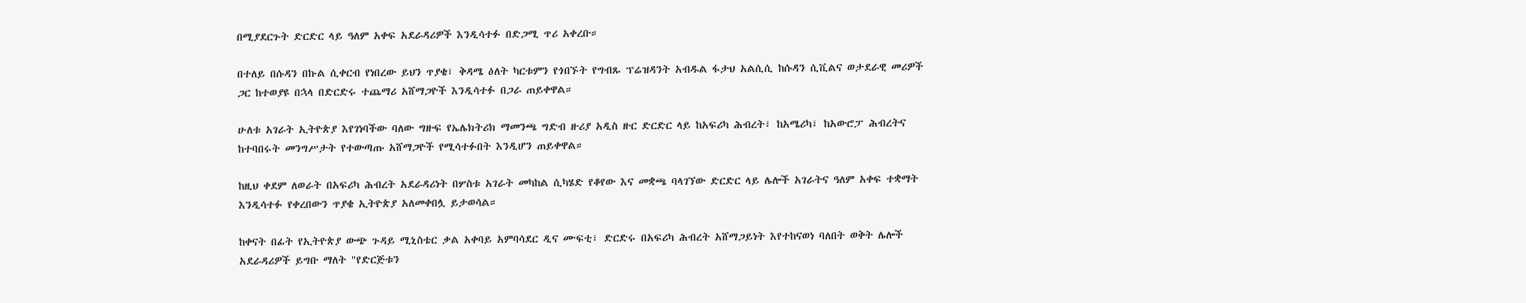በሚያደርጉት ድርድር ላይ ዓለም አቀፍ አደራዳሪዎች እንዲሳተፉ በድጋሚ ጥሪ አቀረቡ።

በተለይ በሱዳን በኩል ሲቀርብ የነበረው ይህን ጥያቄ፣ ቅዳሜ ዕለት ካርቱምን የጎበኙት የግብጹ ፕሬዝዳንት አብዱል ፋታህ አልሲሲ ከሱዳን ሲቪልና ወታደራዊ መሪዎች ጋር ከተወያዩ በኋላ በድርድሩ ተጨማሪ አሸማጋዮች እንዲሳተፉ በጋራ ጠይቀዋል።

ሁለቱ አገራት ኢትዮጵያ እየገነባችው ባለው ግዙፍ የኤሌክትሪክ ማመንጫ ግድብ ዙሪያ አዲስ ዙር ድርድር ላይ ከአፍሪካ ሕብረት፣ ከአሜሪካ፣ ከአውሮፓ ሕብረትና ከተባበሩት መንግሥታት የተውጣጡ አሸማጋዮች የሚሳተፉበት እንዲሆን ጠይቀዋል።

ከዚህ ቀደም ለወራት በአፍሪካ ሕብረት አደራዳሪነት በሦስቱ አገራት መካከል ሲካሄድ የቆየው እና መቋጫ ባላገኘው ድርድር ላይ ሌሎች አገራትና ዓለም አቀፍ ተቋማት እንዲሳተፉ የቀረበውን ጥያቄ ኢትዮጵያ አለመቀበሏ ይታወሳል።

ከቀናት በፊት የኢትዮጵያ ውጭ ጉዳይ ሚኒስቴር ቃል አቀባይ አምባሳደር ዲና ሙፍቲ፣ ድርድሩ በአፍሪካ ሕብረት አሸማጋይነት እየተከናወነ ባለበት ወቅት ሌሎች አደራዳሪዎች ይግቡ ማለት "የድርጅቱን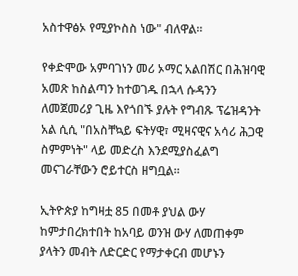አስተዋፅኦ የሚያኮስስ ነው" ብለዋል።

የቀድሞው አምባገነን መሪ ኦማር አልበሽር በሕዝባዊ አመጽ ከስልጣን ከተወገዱ በኋላ ሱዳንን ለመጀመሪያ ጊዜ እየጎበኙ ያሉት የግብጹ ፕሬዝዳንት አል ሲሲ "በአስቸኳይ ፍትሃዊ፣ ሚዛናዊና አሳሪ ሕጋዊ ስምምነት" ላይ መድረስ እንደሚያስፈልግ መናገራቸውን ሮይተርስ ዘግቧል።

ኢትዮጵያ ከግዛቷ 85 በመቶ ያህል ውሃ ከምታበረክተበት ከአባይ ወንዝ ውሃ ለመጠቀም ያላትን መብት ለድርድር የማታቀርብ መሆኑን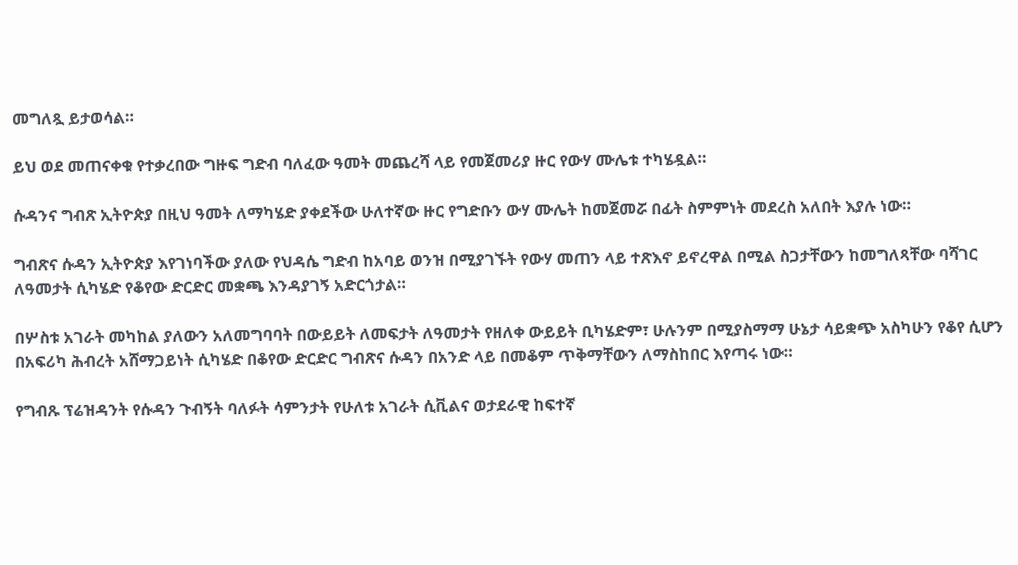መግለጿ ይታወሳል።

ይህ ወደ መጠናቀቁ የተቃረበው ግዙፍ ግድብ ባለፈው ዓመት መጨረሻ ላይ የመጀመሪያ ዙር የውሃ ሙሌቱ ተካሄዷል።

ሱዳንና ግብጽ ኢትዮጵያ በዚህ ዓመት ለማካሄድ ያቀደችው ሁለተኛው ዙር የግድቡን ውሃ ሙሌት ከመጀመሯ በፊት ስምምነት መደረስ አለበት እያሉ ነው።

ግብጽና ሱዳን ኢትዮጵያ እየገነባችው ያለው የህዳሴ ግድብ ከአባይ ወንዝ በሚያገኙት የውሃ መጠን ላይ ተጽእኖ ይኖረዋል በሚል ስጋታቸውን ከመግለጻቸው ባሻገር ለዓመታት ሲካሄድ የቆየው ድርድር መቋጫ እንዳያገኝ አድርጎታል።

በሦስቱ አገራት መካከል ያለውን አለመግባባት በውይይት ለመፍታት ለዓመታት የዘለቀ ውይይት ቢካሄድም፣ ሁሉንም በሚያስማማ ሁኔታ ሳይቋጭ አስካሁን የቆየ ሲሆን በአፍሪካ ሕብረት አሸማጋይነት ሲካሄድ በቆየው ድርድር ግብጽና ሱዳን በአንድ ላይ በመቆም ጥቅማቸውን ለማስከበር እየጣሩ ነው።

የግብጹ ፕሬዝዳንት የሱዳን ጉብኝት ባለፉት ሳምንታት የሁለቱ አገራት ሲቪልና ወታደራዊ ከፍተኛ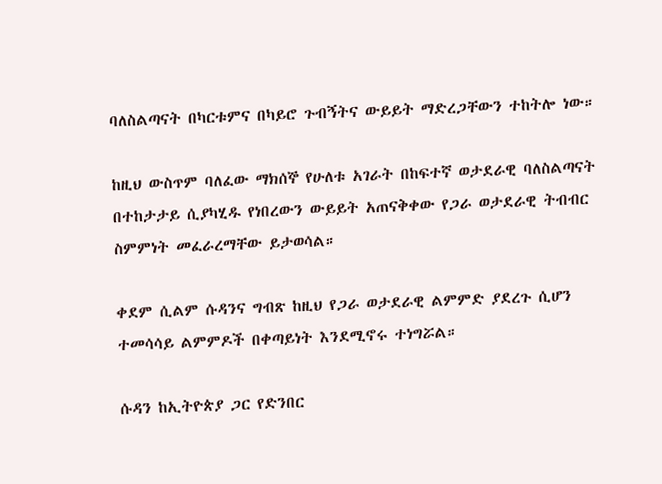ባለስልጣናት በካርቱምና በካይሮ ጉብኝትና ውይይት ማድረጋቸውን ተከትሎ ነው።

ከዚህ ውስጥም ባለፈው ማክሰኞ የሁለቱ አገራት በከፍተኛ ወታደራዊ ባለስልጣናት በተከታታይ ሲያካሂዱ የነበረውን ውይይት አጠናቅቀው የጋራ ወታደራዊ ትብብር ስምምነት መፈራረማቸው ይታወሳል።

ቀደም ሲልም ሱዳንና ግብጽ ከዚህ የጋራ ወታደራዊ ልምምድ ያደረጉ ሲሆን ተመሳሳይ ልምምዶች በቀጣይነት እንደሚኖሩ ተነግሯል።

ሱዳን ከኢትዮጵያ ጋር የድንበር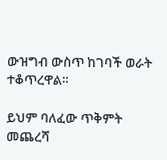ውዝግብ ውስጥ ከገባች ወራት ተቆጥረዋል።

ይህም ባለፈው ጥቅምት መጨረሻ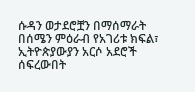ሱዳን ወታደሮቿን በማሰማራት በሰሜን ምዕራብ የአገሪቱ ክፍል፣ ኢትዮጵያውያን አርሶ አደሮች ሰፍረውበት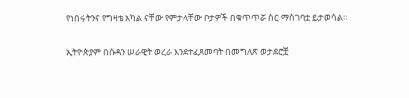የነበሩትንና የግዛቴ አካል ናቸው የምታላቸው ቦታዎች በቁጥጥሯ ስር ማስገባቷ ይታወሳል።

ኢትዮጵያም በሱዳን ሠራዊት ወረራ እንደተፈጸመባት በመግለጽ ወታደሮቿ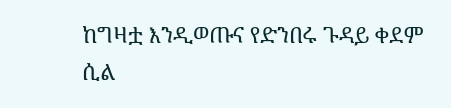ከግዛቷ እንዲወጡና የድንበሩ ጉዳይ ቀደም ሲል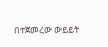በተጀመረው ውይይት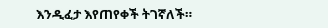እንዲፈታ እየጠየቀች ትገኛለች።